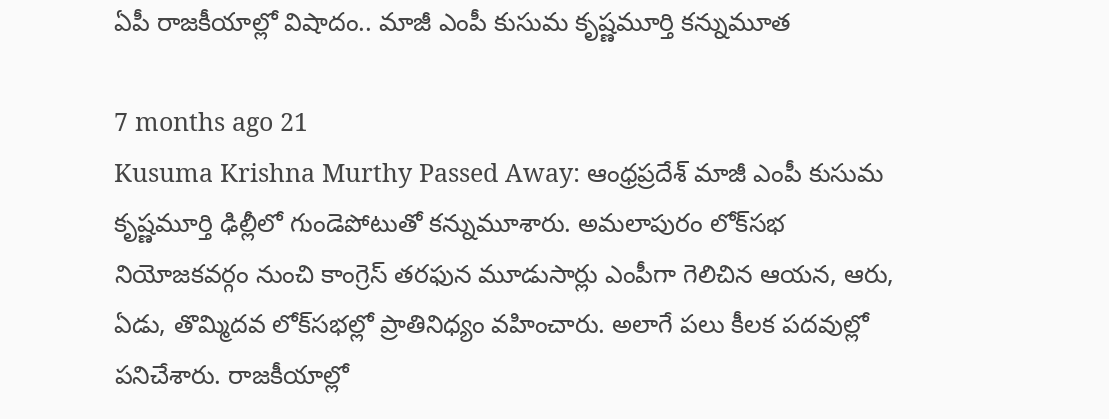ఏపీ రాజకీయాల్లో విషాదం.. మాజీ ఎంపీ కుసుమ కృష్ణమూర్తి కన్నుమూత

7 months ago 21
Kusuma Krishna Murthy Passed Away: ఆంధ్రప్రదేశ్ మాజీ ఎంపీ కుసుమ కృష్ణమూర్తి ఢిల్లీలో గుండెపోటుతో కన్నుమూశారు. అమలాపురం లోక్‌సభ నియోజకవర్గం నుంచి కాంగ్రెస్ తరఫున మూడుసార్లు ఎంపీగా గెలిచిన ఆయన, ఆరు, ఏడు, తొమ్మిదవ లోక్‌సభల్లో ప్రాతినిధ్యం వహించారు. అలాగే పలు కీలక పదవుల్లో పనిచేశారు. రాజకీయాల్లో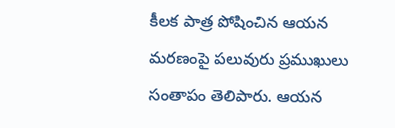కీలక పాత్ర పోషించిన ఆయన మరణంపై పలువురు ప్రముఖులు సంతాపం తెలిపారు. ఆయన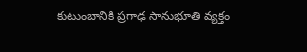కుటుంబానికి ప్రగాఢ సానుభూతి వ్యక్తం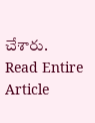చేశారు.
Read Entire Article